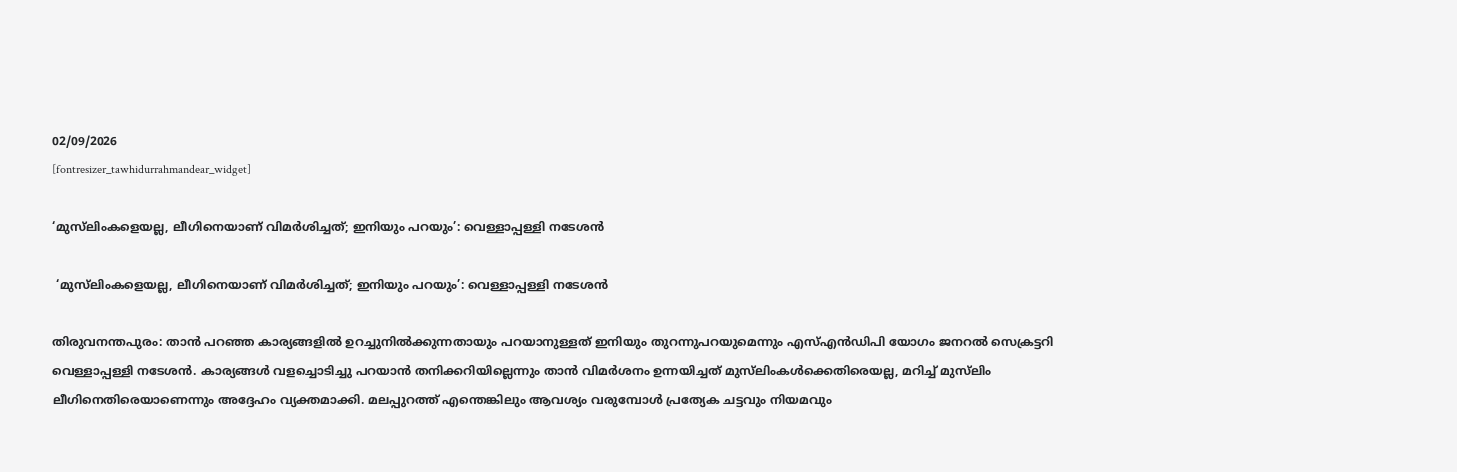02/09/2026
[fontresizer_tawhidurrahmandear_widget]

‘മുസ്‌ലിംകളെയല്ല, ലീഗിനെയാണ് വിമർശിച്ചത്; ഇനിയും പറയും’: വെള്ളാപ്പള്ളി നടേശൻ

 ‘മുസ്‌ലിംകളെയല്ല, ലീഗിനെയാണ് വിമർശിച്ചത്; ഇനിയും പറയും’: വെള്ളാപ്പള്ളി നടേശൻ

തിരുവനന്തപുരം: താൻ പറഞ്ഞ കാര്യങ്ങളിൽ ഉറച്ചുനിൽക്കുന്നതായും പറയാനുള്ളത് ഇനിയും തുറന്നുപറയുമെന്നും എസ്എൻഡിപി യോഗം ജനറൽ സെക്രട്ടറി വെള്ളാപ്പള്ളി നടേശൻ. കാര്യങ്ങൾ വളച്ചൊടിച്ചു പറയാൻ തനിക്കറിയില്ലെന്നും താൻ വിമർശനം ഉന്നയിച്ചത് മുസ്‌ലിംകൾക്കെതിരെയല്ല, മറിച്ച് മുസ്‌ലിം ലീഗിനെതിരെയാണെന്നും അദ്ദേഹം വ്യക്തമാക്കി. മലപ്പുറത്ത് എന്തെങ്കിലും ആവശ്യം വരുമ്പോൾ പ്രത്യേക ചട്ടവും നിയമവും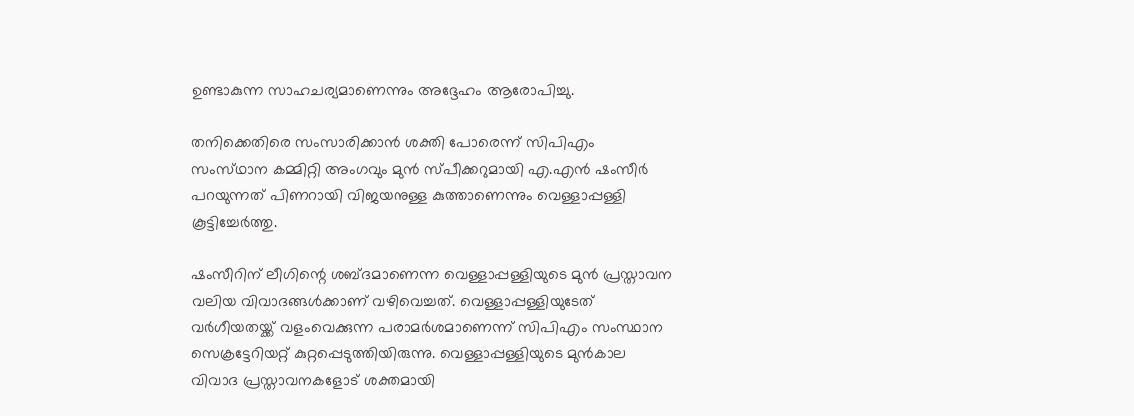ഉണ്ടാകുന്ന സാഹചര്യമാണെന്നും അദ്ദേഹം ആരോപിച്ചു.

തനിക്കെതിരെ സംസാരിക്കാൻ ശക്തി പോരെന്ന് സിപിഎം സംസ്‌ഥാന കമ്മിറ്റി അംഗവും മുൻ സ്‌പീക്കറുമായി എ.എൻ ഷംസീർ പറയുന്നത് പിണറായി വിജയനുള്ള കുത്താണെന്നും വെള്ളാപ്പള്ളി കൂട്ടിച്ചേർത്തു.

ഷംസീറിന് ലീഗിന്റെ ശബ്ദമാണെന്ന വെള്ളാപ്പള്ളിയുടെ മുൻ പ്രസ്താവന വലിയ വിവാദങ്ങൾക്കാണ് വഴിവെച്ചത്. വെള്ളാപ്പള്ളിയുടേത് വർഗീയതയ്ക്ക് വളംവെക്കുന്ന പരാമർശമാണെന്ന് സിപിഎം സംസ്ഥാന സെക്രട്ടേറിയറ്റ് കുറ്റപ്പെടുത്തിയിരുന്നു. വെള്ളാപ്പള്ളിയുടെ മുൻകാല വിവാദ പ്രസ്താവനകളോട് ശക്തമായി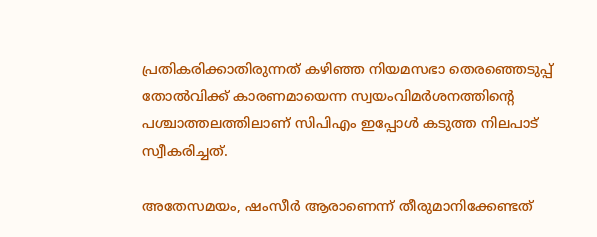പ്രതികരിക്കാതിരുന്നത് കഴിഞ്ഞ നിയമസഭാ തെരഞ്ഞെടുപ്പ് തോൽവിക്ക് കാരണമായെന്ന സ്വയംവിമർശനത്തിന്റെ പശ്ചാത്തലത്തിലാണ് സിപിഎം ഇപ്പോൾ കടുത്ത നിലപാട് സ്വീകരിച്ചത്.

അതേസമയം, ഷംസീർ ആരാണെന്ന് തീരുമാനിക്കേണ്ടത്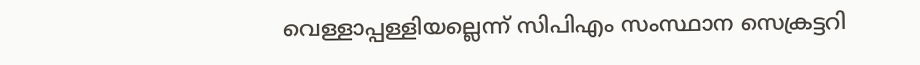വെള്ളാപ്പള്ളിയല്ലെന്ന് സിപിഎം സംസ്ഥാന സെക്രട്ടറി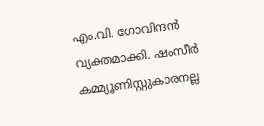എം.വി. ഗോവിന്ദൻ വ്യക്തമാക്കി. ഷംസീർ കമ്മ്യൂണിസ്റ്റുകാരനല്ല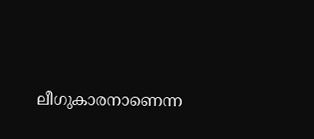ലീഗുകാരനാണെന്ന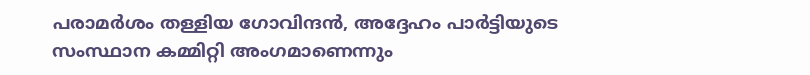പരാമർശം തള്ളിയ ഗോവിന്ദൻ, അദ്ദേഹം പാർട്ടിയുടെ സംസ്ഥാന കമ്മിറ്റി അംഗമാണെന്നും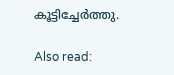കൂട്ടിച്ചേർത്തു.

Also read: